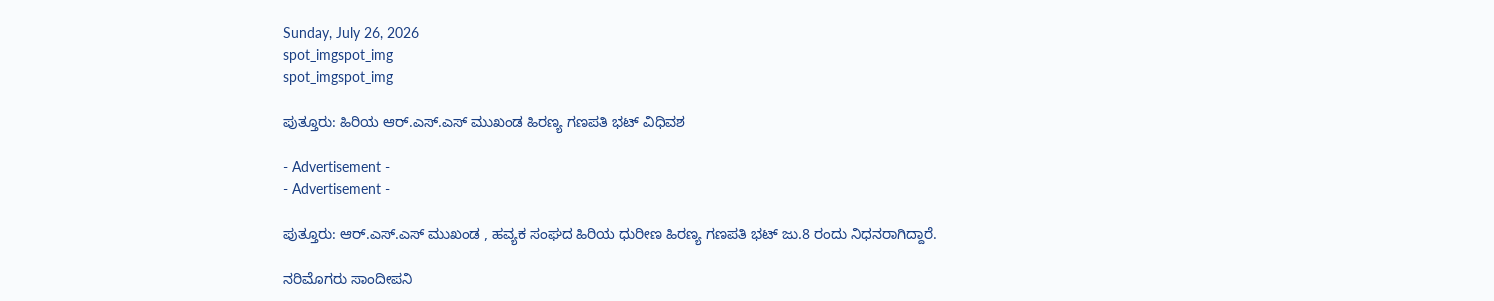Sunday, July 26, 2026
spot_imgspot_img
spot_imgspot_img

ಪುತ್ತೂರು: ಹಿರಿಯ ಆರ್.ಎಸ್.ಎಸ್ ಮುಖಂಡ ಹಿರಣ್ಯ ಗಣಪತಿ ಭಟ್ ವಿಧಿವಶ

- Advertisement -
- Advertisement -

ಪುತ್ತೂರು: ಆರ್.ಎಸ್.ಎಸ್ ಮುಖಂಡ , ಹವ್ಯಕ ಸಂಘದ ಹಿರಿಯ ಧುರೀಣ ಹಿರಣ್ಯ ಗಣಪತಿ ಭಟ್ ಜು.8 ರಂದು ನಿಧನರಾಗಿದ್ದಾರೆ.

ನರಿಮೊಗರು ಸಾಂದೀಪನಿ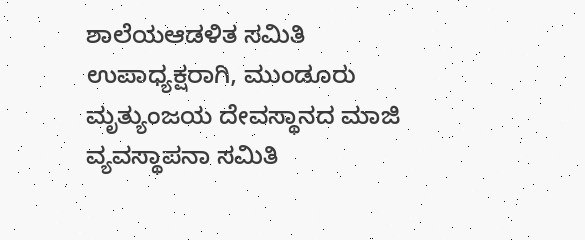ಶಾಲೆಯಆಡಳಿತ ಸಮಿತಿ ಉಪಾಧ್ಯಕ್ಷರಾಗಿ, ಮುಂಡೂರು ಮೃತ್ಯುಂಜಯ ದೇವಸ್ಥಾನದ ಮಾಜಿ ವ್ಯವಸ್ಥಾಪನಾ ಸಮಿತಿ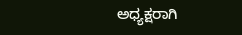ಅಧ್ಯಕ್ಷರಾಗಿ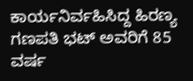ಕಾರ್ಯನಿರ್ವಹಿಸಿದ್ದ ಹಿರಣ್ಯ ಗಣಪತಿ ಭಟ್ ಅವರಿಗೆ 85 ವರ್ಷ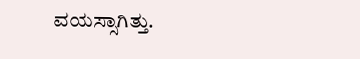ವಯಸ್ಸಾಗಿತ್ತು.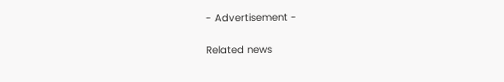- Advertisement -

Related news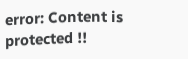error: Content is protected !!